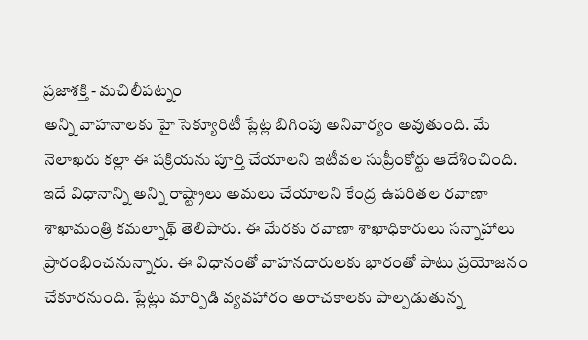ప్రజాశక్తి - మచిలీపట్నం
అన్ని వాహనాలకు హై సెక్యూరిటీ ప్లేట్ల బిగింపు అనివార్యం అవుతుంది. మే నెలాఖరు కల్లా ఈ పక్రియను పూర్తి చేయాలని ఇటీవల సుప్రీంకోర్టు ఆదేశించింది. ఇదే విధానాన్ని అన్ని రాష్ట్రాలు అమలు చేయాలని కేంద్ర ఉపరితల రవాణా శాఖామంత్రి కమల్నాథ్ తెలిపారు. ఈ మేరకు రవాణా శాఖాధికారులు సన్నాహాలు ప్రారంభించనున్నారు. ఈ విధానంతో వాహనదారులకు భారంతో పాటు ప్రయోజనం చేకూరనుంది. ప్లేట్లు మార్పిడి వ్యవహారం అరాచకాలకు పాల్పడుతున్న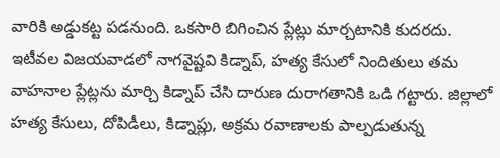వారికి అడ్డుకట్ట పడనుంది. ఒకసారి బిగించిన ప్లేట్లు మార్చటానికి కుదరదు. ఇటీవల విజయవాడలో నాగవైష్టవి కిడ్నాప్, హత్య కేసులో నిందితులు తమ వాహనాల ప్లేట్లను మార్చి కిడ్నాప్ చేసి దారుణ దురాగతానికి ఒడి గట్టారు. జిల్లాలో హత్య కేసులు, దోపిడీలు, కిడ్నాప్లు, అక్రమ రవాణాలకు పాల్పడుతున్న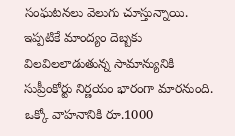సంఘటనలు వెలుగు చూస్తున్నాయి. ఇప్పటికే మాంద్యం దెబ్బకు విలవిలలాడుతున్న సామాన్యునికి సుప్రీంకోర్టు నిర్ణయం భారంగా మారనుంది. ఒక్కో వాహనానికి రూ.1000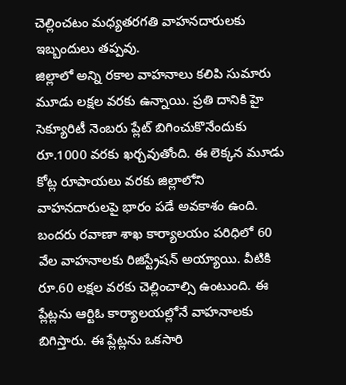చెల్లించటం మధ్యతరగతి వాహనదారులకు ఇబ్బందులు తప్పవు.
జిల్లాలో అన్ని రకాల వాహనాలు కలిపి సుమారు మూడు లక్షల వరకు ఉన్నాయి. ప్రతి దానికి హై సెక్యూరిటీ నెంబరు ప్లేట్ బిగించుకొనేందుకు రూ.1000 వరకు ఖర్చవుతోంది. ఈ లెక్కన మూడు కోట్ల రూపాయలు వరకు జిల్లాలోని వాహనదారులపై భారం పడే అవకాశం ఉంది. బందరు రవాణా శాఖ కార్యాలయం పరిధిలో 60 వేల వాహనాలకు రిజిస్ట్రేషన్ అయ్యాయి. వీటికి రూ.60 లక్షల వరకు చెల్లించాల్సి ఉంటుంది. ఈ ప్లేట్లను ఆర్టిఓ కార్యాలయల్లోనే వాహనాలకు బిగిస్తారు. ఈ ప్లేట్లను ఒకసారి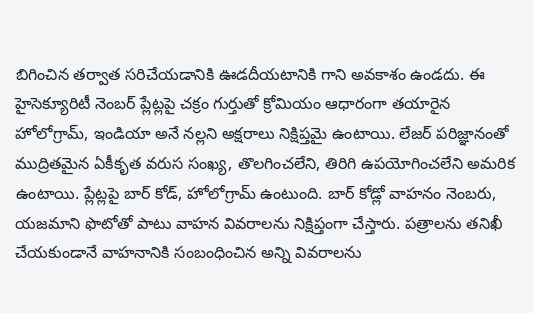బిగించిన తర్వాత సరిచేయడానికి ఊడదీయటానికి గాని అవకాశం ఉండదు. ఈ హైసెక్యూరిటీ నెంబర్ ప్లేట్లపై చక్రం గుర్తుతో క్రోమియం ఆధారంగా తయారైన హోలోగ్రామ్, ఇండియా అనే నల్లని అక్షరాలు నిక్షిప్తమై ఉంటాయి. లేజర్ పరిజ్ఞానంతో ముద్రితమైన ఏకీకృత వరుస సంఖ్య, తొలగించలేని, తిరిగి ఉపయోగించలేని అమరిక ఉంటాయి. ప్లేట్లపై బార్ కోడ్, హోలోగ్రామ్ ఉంటుంది. బార్ కోడ్లో వాహనం నెంబరు, యజమాని ఫొటోతో పాటు వాహన వివరాలను నిక్షిప్తంగా చేస్తారు. పత్రాలను తనిఖీ చేయకుండానే వాహనానికి సంబంధించిన అన్ని వివరాలను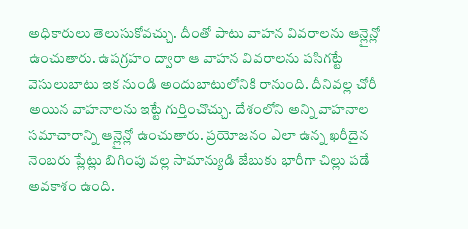అధికారులు తెలుసుకోవచ్చు. దీంతో పాటు వాహన వివరాలను ఆన్లైన్లో ఉంచుతారు. ఉపగ్రహం ద్వారా ఆ వాహన వివరాలను పసిగట్టే వెసులుబాటు ఇక నుండి అందుబాటులోనికి రానుంది. దీనివల్ల చోరీ అయిన వాహనాలను ఇట్టే గుర్తించొచ్చు. దేశంలోని అన్ని వాహనాల సమాచారాన్ని ఆన్లైన్లో ఉంచుతారు. ప్రయోజనం ఎలా ఉన్న ఖరీదైన నెంబరు ప్లేట్లు బిగింపు వల్ల సామాన్యుడి జేబుకు భారీగా చిల్లు పడే అవకాశం ఉంది.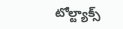టోల్ట్యాక్స్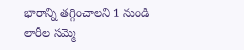భారాన్ని తగ్గించాలని 1 నుండి లారీల సమ్మె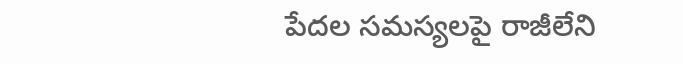పేదల సమస్యలపై రాజీలేని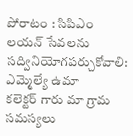పోరాటం : సిపిఎం
లయన్ సేవలను సద్వినియోగపర్చుకోవాలి: ఎమ్మెల్యే ఉమా
కలెక్టర్ గారు మా గ్రామ సమస్యలు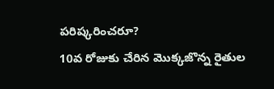పరిష్కరించరూ?
10వ రోజుకు చేరిన మొక్కజొన్న రైతుల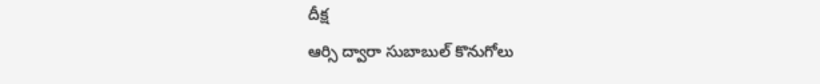దీక్ష
ఆర్సి ద్వారా సుబాబుల్ కొనుగోలు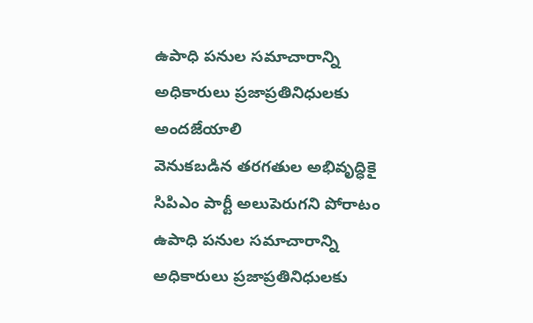ఉపాధి పనుల సమాచారాన్ని అధికారులు ప్రజాప్రతినిధులకు అందజేయాలి
వెనుకబడిన తరగతుల అభివృద్ధికై సిపిఎం పార్టీ అలుపెరుగని పోరాటం
ఉపాధి పనుల సమాచారాన్ని అధికారులు ప్రజాప్రతినిధులకు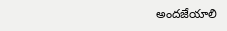అందజేయాలి